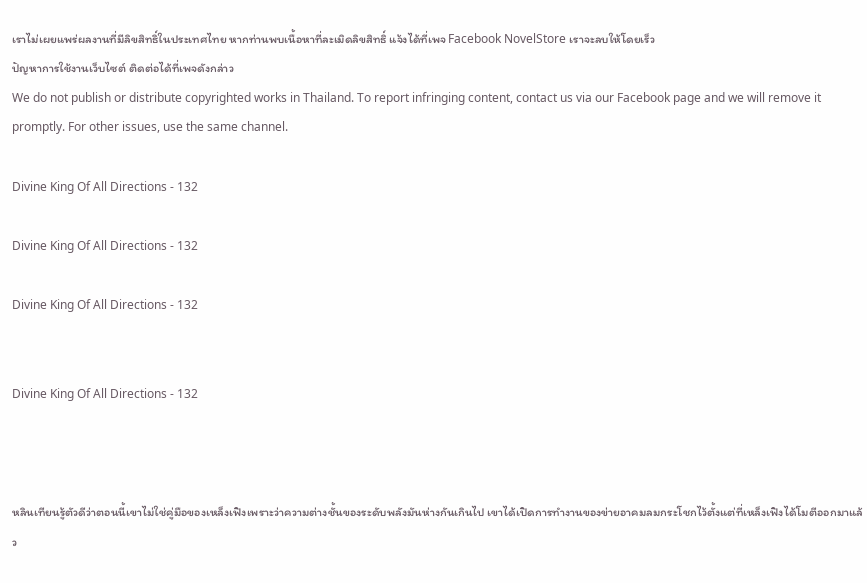เราไม่เผยแพร่ผลงานที่มีลิขสิทธิ์ในประเทศไทย หากท่านพบเนื้อหาที่ละเมิดลิขสิทธิ์ แจ้งได้ที่เพจ Facebook NovelStore เราจะลบให้โดยเร็ว
ปัญหาการใช้งานเว็บไซต์ ติดต่อได้ที่เพจดังกล่าว
We do not publish or distribute copyrighted works in Thailand. To report infringing content, contact us via our Facebook page and we will remove it promptly. For other issues, use the same channel.

Divine King Of All Directions - 132

Divine King Of All Directions - 132

Divine King Of All Directions - 132


Divine King Of All Directions - 132



หลินเทียนรู้ตัวดีว่าตอนนี้เขาไม่ใช่คู่มือของเหล็งเฟิงเพราะว่าความต่างชั้นของระดับพลังมันห่างกันเกินไป เขาได้เปิดการทำงานของข่ายอาคมลมกระโชกไว้ตั้งแต่ที่เหล็งเฟิงได้โมตีออกมาแล้ว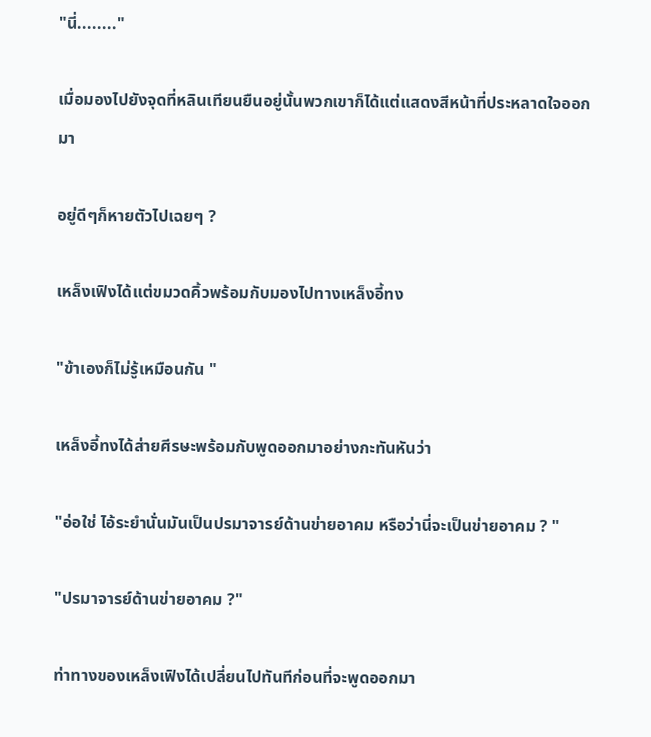"นี่........"

เมื่อมองไปยังจุดที่หลินเทียนยืนอยู่นั้นพวกเขาก็ได้แต่แสดงสีหน้าที่ประหลาดใจออกมา

อยู่ดีๆก็หายตัวไปเฉยๆ ?

เหล็งเฟิงได้แต่ขมวดคิ้วพร้อมกับมองไปทางเหล็งอี้ทง

"ข้าเองก็ไม่รู้เหมือนกัน "

เหล็งอี้ทงได้ส่ายศีรษะพร้อมกับพูดออกมาอย่างกะทันหันว่า

"อ่อใช่ ไอ้ระยำนั่นมันเป็นปรมาจารย์ด้านข่ายอาคม หรือว่านี่จะเป็นข่ายอาคม ? "

"ปรมาจารย์ด้านข่ายอาคม ?"

ท่าทางของเหล็งเฟิงได้เปลี่ยนไปทันทีก่อนที่จะพูดออกมา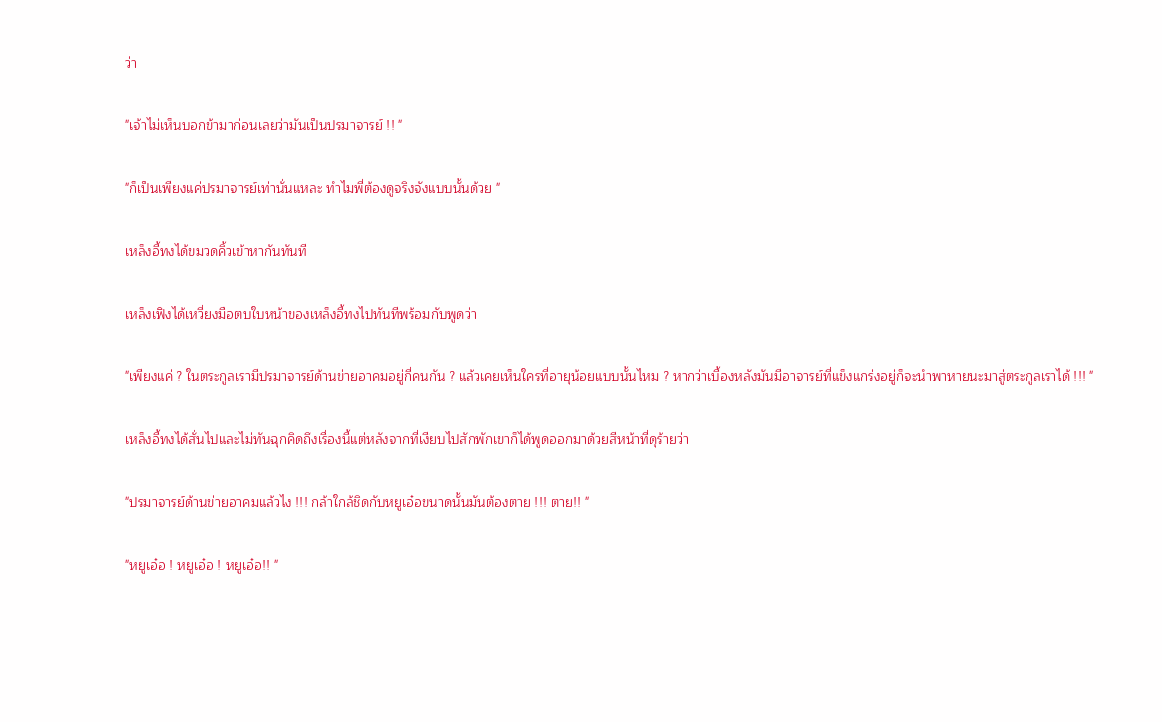ว่า

"เจ้าไม่เห็นบอกข้ามาก่อนเลยว่ามันเป็นปรมาจารย์ !! "

"ก็เป็นเพียงแค่ปรมาจารย์เท่านั่นแหละ ทำไมพี่ต้องดูจริงจังแบบนั้นด้วย "

เหล็งอี้ทงได้ขมวดคิ้วเข้าหากันทันที

เหล็งเฟิงได้เหวี่ยงมือตบใบหน้าของเหล็งอี้ทงไปทันทีพร้อมกับพูดว่า

"เพียงแค่ ? ในตระกูลเรามีปรมาจารย์ด้านข่ายอาคมอยู่กี่คนกัน ? แล้วเคยเห็นใครที่อายุน้อยแบบนั้นไหม ? หากว่าเบื้องหลังมันมีอาจารย์ที่แข็งแกร่งอยู่ก็จะนำพาหายนะมาสู่ตระกูลเราได้ !!! "

เหล็งอี้ทงได้สั่นไปและไม่ทันฉุกคิดถึงเรื่องนี้แต่หลังจากที่เงียบไปสักพักเขาก็ได้พูดออกมาด้วยสีหน้าที่ดุร้ายว่า

"ปรมาจารย์ด้านข่ายอาคมแล้วไง !!! กล้าใกล้ชิดกับหยูเอ๋อขนาดนั้นมันต้องตาย !!! ตาย!! "

"หยูเอ๋อ ! หยูเอ๋อ ! หยูเอ๋อ!! "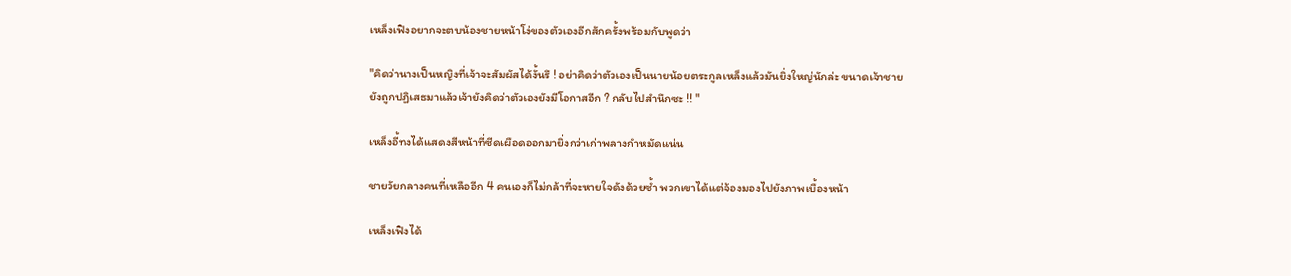เหล็งเฟิงอยากจะตบน้องชายหน้าโง่ของตัวเองอีกสักครั้งพร้อมกับพูดว่า

"คิดว่านางเป็นหญิงที่เจ้าจะสัมผัสได้งั้นรึ ! อย่าคิดว่าตัวเองเป็นนายน้อยตระกูลเหล็งแล้วมันยิ่งใหญ่นักล่ะ ขนาดเจ้าชายยังถูกปฏิเสธมาแล้วเจ้ายังคิดว่าตัวเองยังมีโอกาสอีก ? กลับไปสำนึกซะ !! "

เหล็งอี้ทงได้แสดงสีหน้าที่ซีดเผือดออกมายิ่งกว่าเก่าพลางกำหมัดแน่น

ชายวัยกลางคนที่เหลืออีก 4 คนเองก็ไม่กล้าที่จะหายใจดังด้วยซ้ำ พวกเขาได้แต่จ้องมองไปยังภาพเบื้องหน้า

เหล็งเฟิงได้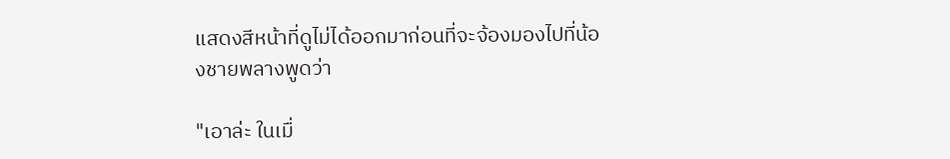แสดงสีหน้าที่ดูไม่ได้ออกมาก่อนที่จะจ้องมองไปที่น้องชายพลางพูดว่า

"เอาล่ะ ในเมื่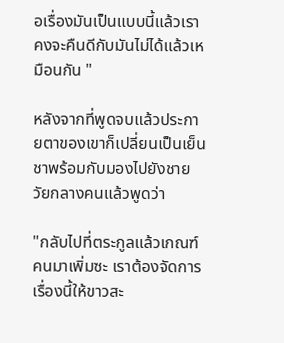อเรื่องมันเป็นแบบนี้แล้วเราคงจะคืนดีกับมันไม่ได้แล้วเหมือนกัน "

หลังจากที่พูดจบแล้วประกายตาของเขาก็เปลี่ยนเป็นเย็นชาพร้อมกับมองไปยังชายวัยกลางคนแล้วพูดว่า

"กลับไปที่ตระกูลแล้วเกณฑ์คนมาเพิ่มซะ เราต้องจัดการเรื่องนี้ให้ขาวสะ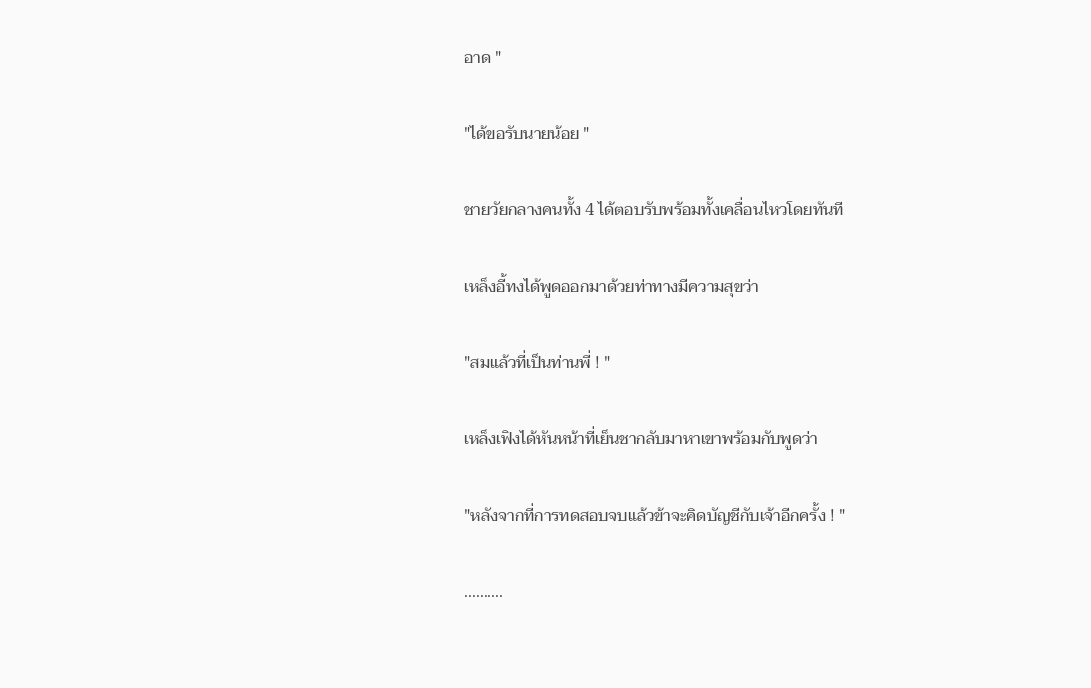อาด "

"ได้ขอรับนายน้อย "

ชายวัยกลางคนทั้ง 4 ได้ตอบรับพร้อมทั้งเคลื่อนไหวโดยทันที

เหล็งอี้ทงได้พูดออกมาด้วยท่าทางมีความสุขว่า

"สมแล้วที่เป็นท่านพี่ ! "

เหล็งเฟิงได้หันหน้าที่เย็นชากลับมาหาเขาพร้อมกับพูดว่า

"หลังจากที่การทดสอบจบแล้วข้าจะคิดบัญชีกับเจ้าอีกครั้ง ! "

..........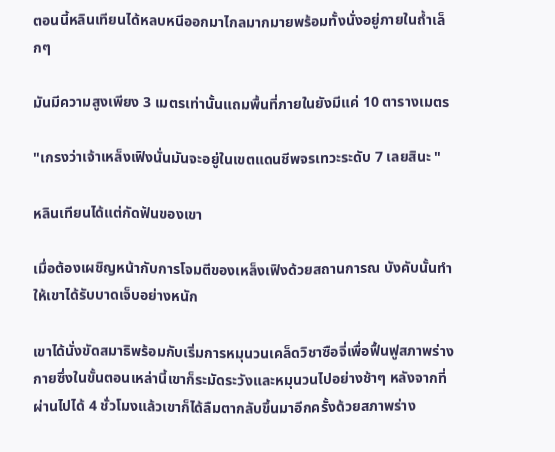ตอนนี้หลินเทียนได้หลบหนีออกมาไกลมากมายพร้อมทั้งนั่งอยู่ภายในถ้ำเล็กๆ

มันมีความสูงเพียง 3 เมตรเท่านั้นแถมพื้นที่ภายในยังมีแค่ 10 ตารางเมตร

"เกรงว่าเจ้าเหล็งเฟิงนั่นมันจะอยู่ในเขตแดนชีพจรเทวะระดับ 7 เลยสินะ "

หลินเทียนได้แต่กัดฟันของเขา

เมื่อต้องเผชิญหน้ากับการโจมตีของเหล็งเฟิงด้วยสถานการณ บังคับนั้นทำให้เขาได้รับบาดเจ็บอย่างหนัก

เขาได้นั่งขัดสมาธิพร้อมกับเริ่มการหมุนวนเคล็ดวิชาซือจี่เพื่อฟื้นฟูสภาพร่างกายซึ่งในขั้นตอนเหล่านี้เขาก็ระมัดระวังและหมุนวนไปอย่างช้าๆ หลังจากที่ผ่านไปได้ 4 ชั่วโมงแล้วเขาก็ได้ลืมตากลับขึ้นมาอีกครั้งด้วยสภาพร่าง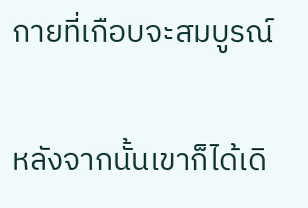กายที่เกือบจะสมบูรณ์

หลังจากนั้นเขาก็ได้เดิ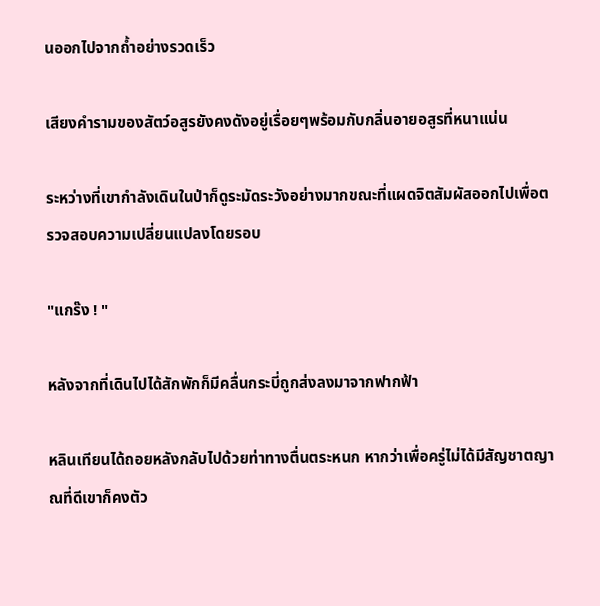นออกไปจากถ้ำอย่างรวดเร็ว

เสียงคำรามของสัตว์อสูรยังคงดังอยู่เรื่อยๆพร้อมกับกลิ่นอายอสูรที่หนาแน่น

ระหว่างที่เขากำลังเดินในป่าก็ดูระมัดระวังอย่างมากขณะที่แผดจิตสัมผัสออกไปเพื่อตรวจสอบความเปลี่ยนแปลงโดยรอบ

"แกร๊ง ! "

หลังจากที่เดินไปได้สักพักก็มีคลื่นกระบี่ถูกส่งลงมาจากฟากฟ้า

หลินเทียนได้ถอยหลังกลับไปด้วยท่าทางตื่นตระหนก หากว่าเพื่อครู่ไม่ได้มีสัญชาตญาณที่ดีเขาก็คงตัว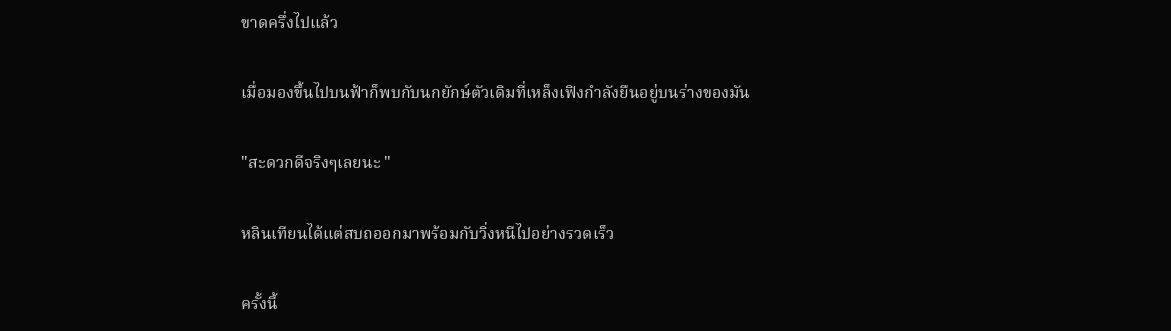ขาดครึ่งไปแล้ว

เมื่อมองขึ้นไปบนฟ้าก็พบกับนกยักษ์ตัวเดิมที่เหล็งเฟิงกำลังยืนอยู่บนร่างของมัน

"สะดวกดีจริงๆเลยนะ "

หลินเทียนได้แต่สบถออกมาพร้อมกับวิ่งหนีไปอย่างรวดเร็ว

ครั้งนี้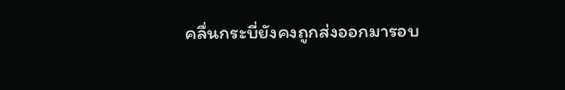คลื่นกระบี่ยังคงถูกส่งออกมารอบ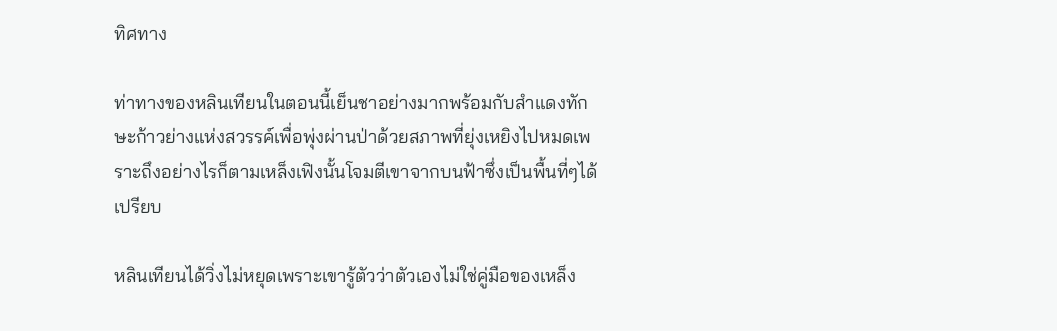ทิศทาง

ท่าทางของหลินเทียนในตอนนี้เย็นชาอย่างมากพร้อมกับสำแดงทักษะก้าวย่างแห่งสวรรค์เพื่อพุ่งผ่านป่าด้วยสภาพที่ยุ่งเหยิงไปหมดเพราะถึงอย่างไรก็ตามเหล็งเฟิงนั้นโจมตีเขาจากบนฟ้าซึ่งเป็นพื้นที่ๆได้เปรียบ

หลินเทียนได้วิ่งไม่หยุดเพราะเขารู้ตัวว่าตัวเองไม่ใช่คู่มือของเหล็ง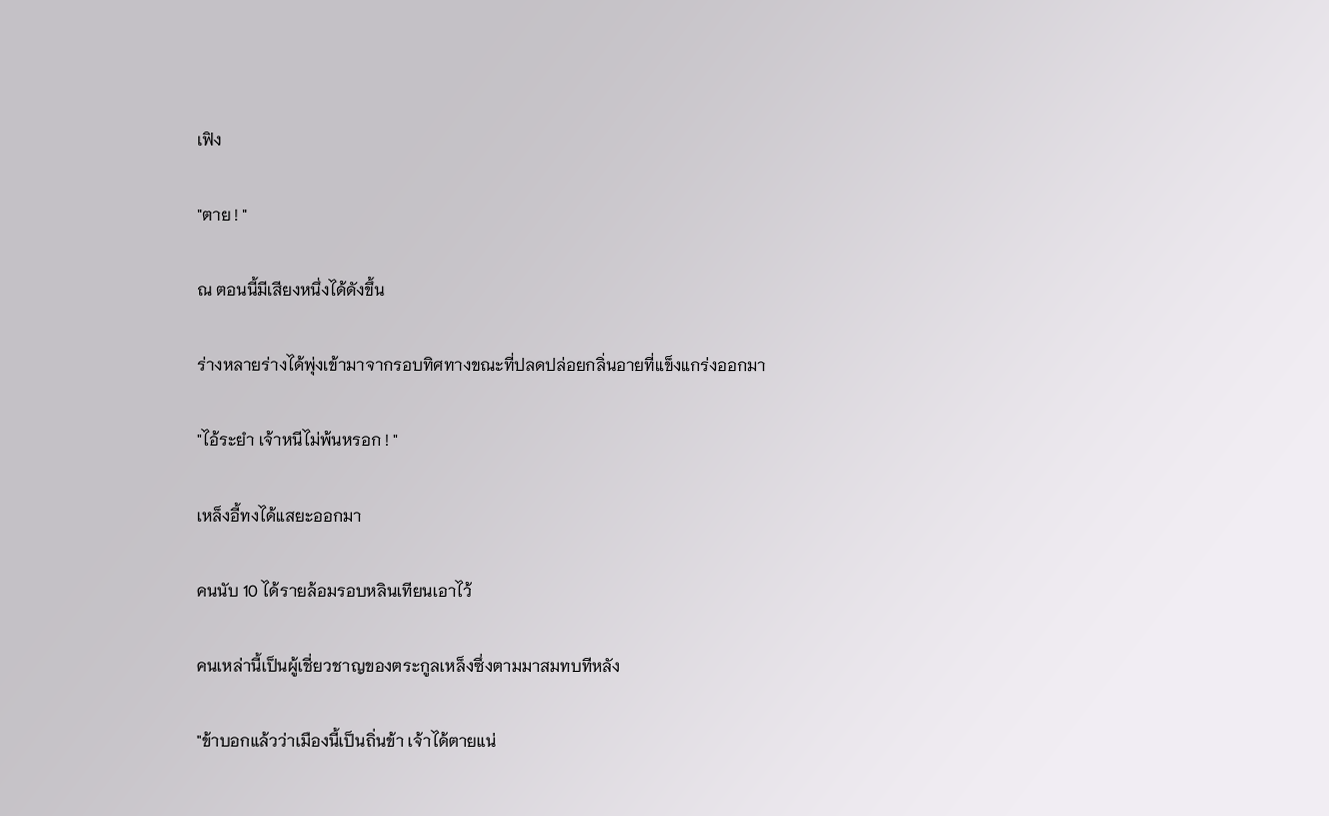เฟิง

"ตาย ! "

ณ ตอนนี้มีเสียงหนึ่งได้ดังขึ้น

ร่างหลายร่างได้พุ่งเข้ามาจากรอบทิศทางขณะที่ปลดปล่อยกลิ่นอายที่แข็งแกร่งออกมา

"ไอ้ระยำ เจ้าหนีไม่พ้นหรอก ! "

เหล็งอี้ทงได้แสยะออกมา

คนนับ 10 ได้รายล้อมรอบหลินเทียนเอาไว้

คนเหล่านี้เป็นผู้เชี่ยวชาญของตระกูลเหล็งซึ่งตามมาสมทบทีหลัง

"ข้าบอกแล้วว่าเมืองนี้เป็นถิ่นข้า เจ้าได้ตายแน่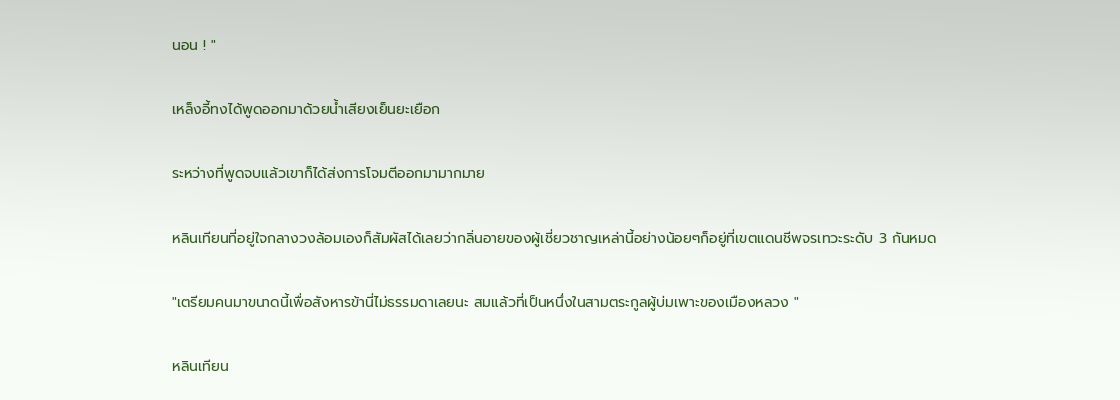นอน ! "

เหล็งอี้ทงได้พูดออกมาด้วยน้ำเสียงเย็นยะเยือก

ระหว่างที่พูดจบแล้วเขาก็ได้ส่งการโจมตีออกมามากมาย

หลินเทียนที่อยู่ใจกลางวงล้อมเองก็สัมผัสได้เลยว่ากลิ่นอายของผู้เชี่ยวชาญเหล่านี้อย่างน้อยๆก็อยู่ที่เขตแดนชีพจรเทวะระดับ 3 กันหมด

"เตรียมคนมาขนาดนี้เพื่อสังหารข้านี่ไม่ธรรมดาเลยนะ สมแล้วที่เป็นหนึ่งในสามตระกูลผู้บ่มเพาะของเมืองหลวง "

หลินเทียน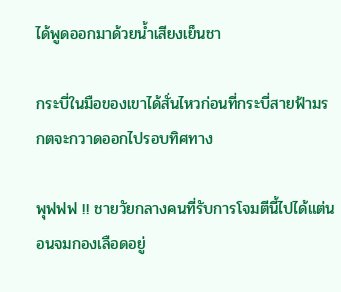ได้พูดออกมาด้วยน้ำเสียงเย็นชา

กระบี่ในมือของเขาได้สั่นไหวก่อนที่กระบี่สายฟ้ามรกตจะกวาดออกไปรอบทิศทาง

พุฟฟฟ !! ชายวัยกลางคนที่รับการโจมตีนี้ไปได้แต่นอนจมกองเลือดอยู่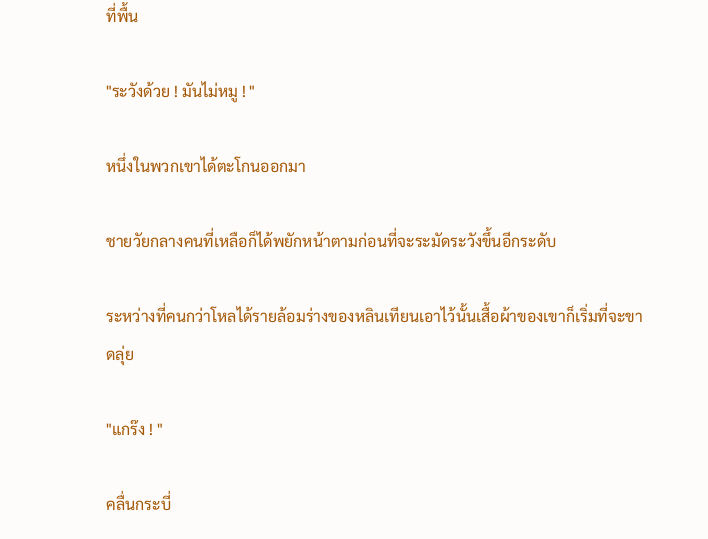ที่พื้น

"ระวังด้วย ! มันไม่หมู ! "

หนึ่งในพวกเขาได้ตะโกนออกมา

ชายวัยกลางคนที่เหลือก็ได้พยักหน้าตามก่อนที่จะระมัดระวังขึ้นอีกระดับ

ระหว่างที่คนกว่าโหลได้รายล้อมร่างของหลินเทียนเอาไว้นั้นเสื้อผ้าของเขาก็เริ่มที่จะขาดลุ่ย

"แกร๊ง ! "

คลื่นกระบี่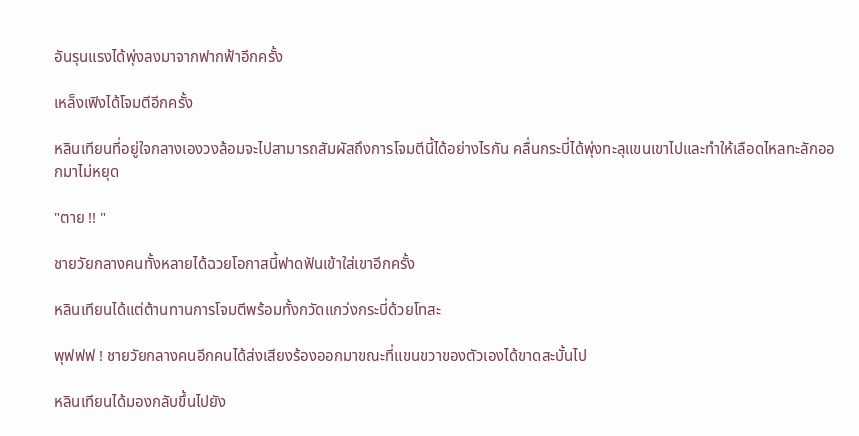อันรุนแรงได้พุ่งลงมาจากฟากฟ้าอีกครั้ง

เหล็งเฟิงได้โจมตีอีกครั้ง

หลินเทียนที่อยู่ใจกลางเองวงล้อมจะไปสามารถสัมผัสถึงการโจมตีนี้ได้อย่างไรกัน คลื่นกระบี่ได้พุ่งทะลุแขนเขาไปและทำให้เลือดไหลทะลักออกมาไม่หยุด

"ตาย !! "

ชายวัยกลางคนทั้งหลายได้ฉวยโอกาสนี้ฟาดฟันเข้าใส่เขาอีกครั้ง

หลินเทียนได้แต่ต้านทานการโจมตีพร้อมทั้งกวัดแกว่งกระบี่ด้วยโทสะ

พุฟฟฟ ! ชายวัยกลางคนอีกคนได้ส่งเสียงร้องออกมาขณะที่แขนขวาของตัวเองได้ขาดสะบั้นไป

หลินเทียนได้มองกลับขึ้นไปยัง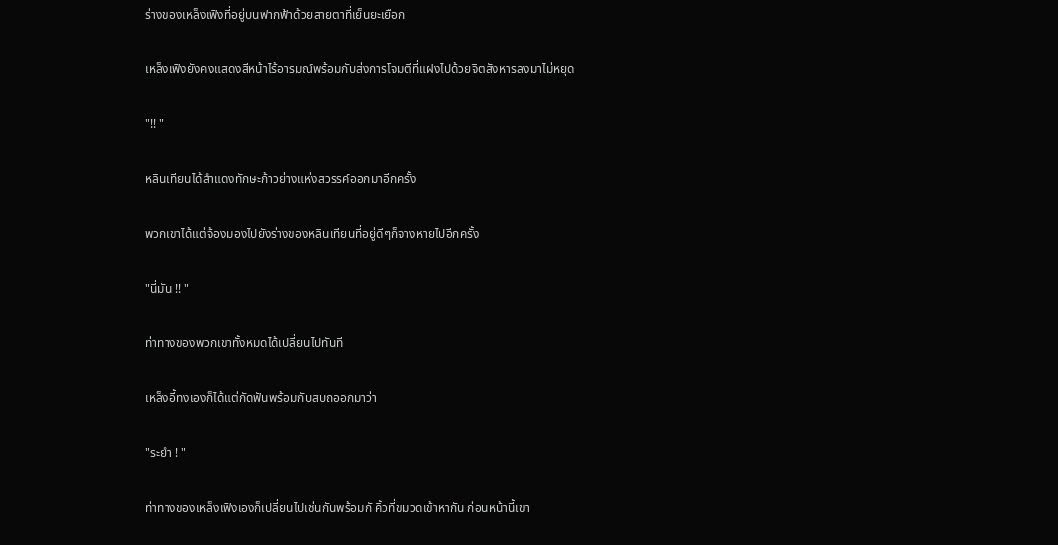ร่างของเหล็งเฟิงที่อยู่บนฟากฟ้าด้วยสายตาที่เย็นยะเยือก

เหล็งเฟิงยังคงแสดงสีหน้าไร้อารมณ์พร้อมกับส่งการโจมตีที่แฝงไปด้วยจิตสังหารลงมาไม่หยุด

"!! "

หลินเทียนได้สำแดงทักษะก้าวย่างแห่งสวรรค์ออกมาอีกครั้ง

พวกเขาได้แต่จ้องมองไปยังร่างของหลินเทียนที่อยู่ดีๆก็จางหายไปอีกครั้ง

"นี่มัน !! "

ท่าทางของพวกเขาทั้งหมดได้เปลี่ยนไปทันที

เหล็งอี้ทงเองก็ได้แต่กัดฟันพร้อมกับสบถออกมาว่า

"ระยำ ! "

ท่าทางของเหล็งเฟิงเองก็เปลี่ยนไปเช่นกันพร้อมกั คิ้วที่ขมวดเข้าหากัน ก่อนหน้านี้เขา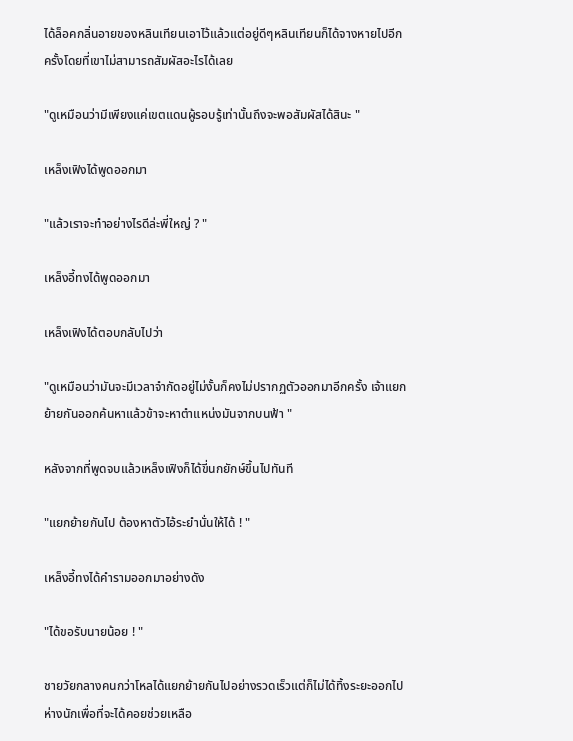ได้ล็อคกลิ่นอายของหลินเทียนเอาไว้แล้วแต่อยู่ดีๆหลินเทียนก็ได้จางหายไปอีกครั้งโดยที่เขาไม่สามารถสัมผัสอะไรได้เลย

"ดูเหมือนว่ามีเพียงแค่เขตแดนผู้รอบรู้เท่านั้นถึงจะพอสัมผัสได้สินะ "

เหล็งเฟิงได้พูดออกมา

"แล้วเราจะทำอย่างไรดีล่ะพี่ใหญ่ ? "

เหล็งอี้ทงได้พูดออกมา

เหล็งเฟิงได้ตอบกลับไปว่า

"ดูเหมือนว่ามันจะมีเวลาจำกัดอยู่ไม่งั้นก็คงไม่ปรากฏตัวออกมาอีกครั้ง เจ้าแยกย้ายกันออกค้นหาแล้วข้าจะหาตำแหน่งมันจากบนฟ้า "

หลังจากที่พูดจบแล้วเหล็งเฟิงก็ได้ขี่นกยักษ์ขึ้นไปทันที

"แยกย้ายกันไป ต้องหาตัวไอ้ระยำนั่นให้ได้ ! "

เหล็งอี้ทงได้คำรามออกมาอย่างดัง

"ได้ขอรับนายน้อย ! "

ชายวัยกลางคนกว่าโหลได้แยกย้ายกันไปอย่างรวดเร็วแต่ก็ไม่ได้ทิ้งระยะออกไปห่างนักเพื่อที่จะได้คอยช่วยเหลือ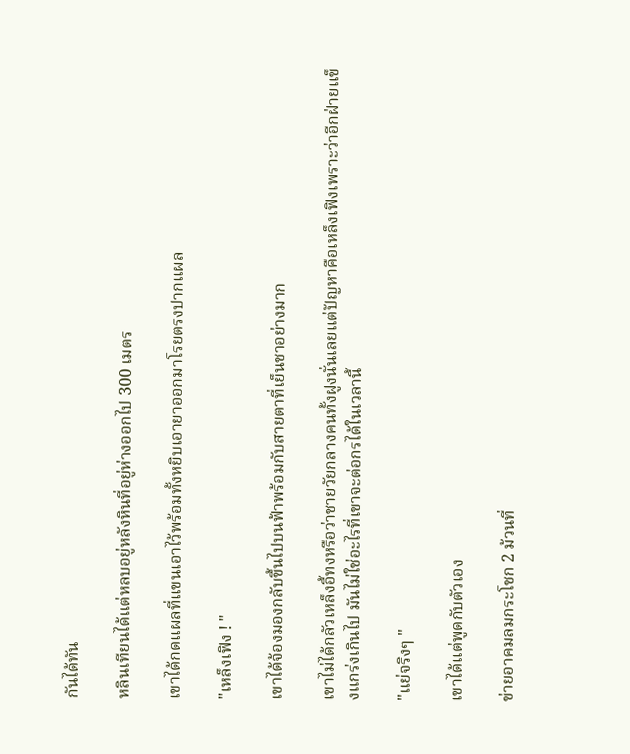กันได้ทัน

หลินเทียนได้แต่หลบอยู่หลังหินที่อยู่ห่างออกไป 300 เมตร

เขาได้กดแผลที่แขนเอาไว้พร้อมทั้งหยิบเอายาออกมาโรยตรงปากแผล

"เหล็งเฟิง ! "

เขาได้จ้องมองกลับขึ้นไปบนฟ้าพร้อมกับสายตาที่เย็นชาอย่างมาก

เขาไม่ได้กลัวเหล็งอี้ทงหรือว่าชายวัยกลางคนทั้งฝูงนั่นเลยแต่ปัญหาคือเหล็งเฟิงเพราะว่าอีกฝ่ายแข็งแกร่งเกินไป มันไม่ใช่อะไรที่เขาจะต่อกรได้ในเวลานี้

"แย่จริงๆ "

เขาได้แต่พูดกับตัวเอง

ข่ายอาคมลมกระโชก 2 ม้วนที่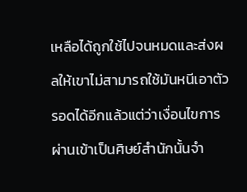เหลือได้ถูกใช้ไปจนหมดและส่งผลให้เขาไม่สามารถใช้มันหนีเอาตัวรอดได้อีกแล้วแต่ว่าเงื่อนไขการผ่านเข้าเป็นศิษย์สำนักนั้นจำ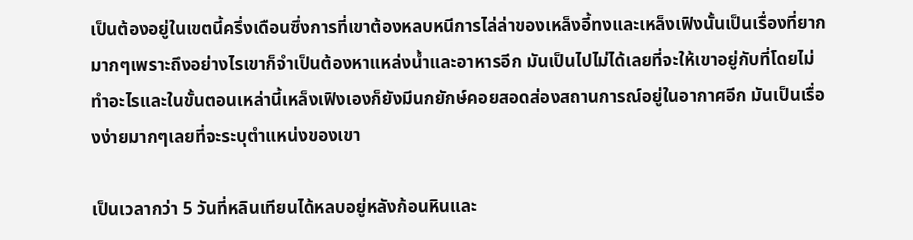เป็นต้องอยู่ในเขตนี้ครึ่งเดือนซึ่งการที่เขาต้องหลบหนีการไล่ล่าของเหล็งอี้ทงและเหล็งเฟิงนั้นเป็นเรื่องที่ยากมากๆเพราะถึงอย่างไรเขาก็จำเป็นต้องหาแหล่งน้ำและอาหารอีก มันเป็นไปไม่ได้เลยที่จะให้เขาอยู่กับที่โดยไม่ทำอะไรและในขั้นตอนเหล่านี้เหล็งเฟิงเองก็ยังมีนกยักษ์คอยสอดส่องสถานการณ์อยู่ในอากาศอีก มันเป็นเรื่องง่ายมากๆเลยที่จะระบุตำแหน่งของเขา

เป็นเวลากว่า 5 วันที่หลินเทียนได้หลบอยู่หลังก้อนหินและ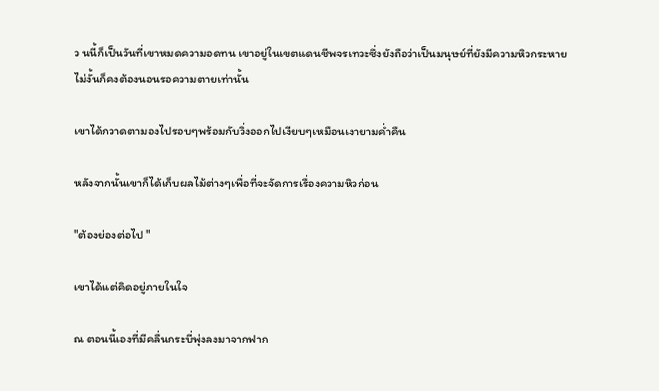ว นนี้ก็เป็นวันที่เขาหมดความอดทน เขาอยู่ในเขตแดนชีพจรเทวะซึ่งยังถือว่าเป็นมนุษย์ที่ยังมีความหิวกระหายไม่งั้นก็คงต้องนอนรอความตายเท่านั้น

เขาได้กวาดตามองไปรอบๆพร้อมกับวิ่งออกไปเงียบๆเหมือนเงายามค่ำคืน

หลังจากนั้นเขาก็ได้เก็บผลไม้ต่างๆเพื่อที่จะจัดการเรื่องความหิวก่อน

"ต้องย่องต่อไป "

เขาได้แต่คิดอยู่ภายในใจ

ณ ตอนนี้เองที่มีคลื่นกระบี่พุ่งลงมาจากฟาก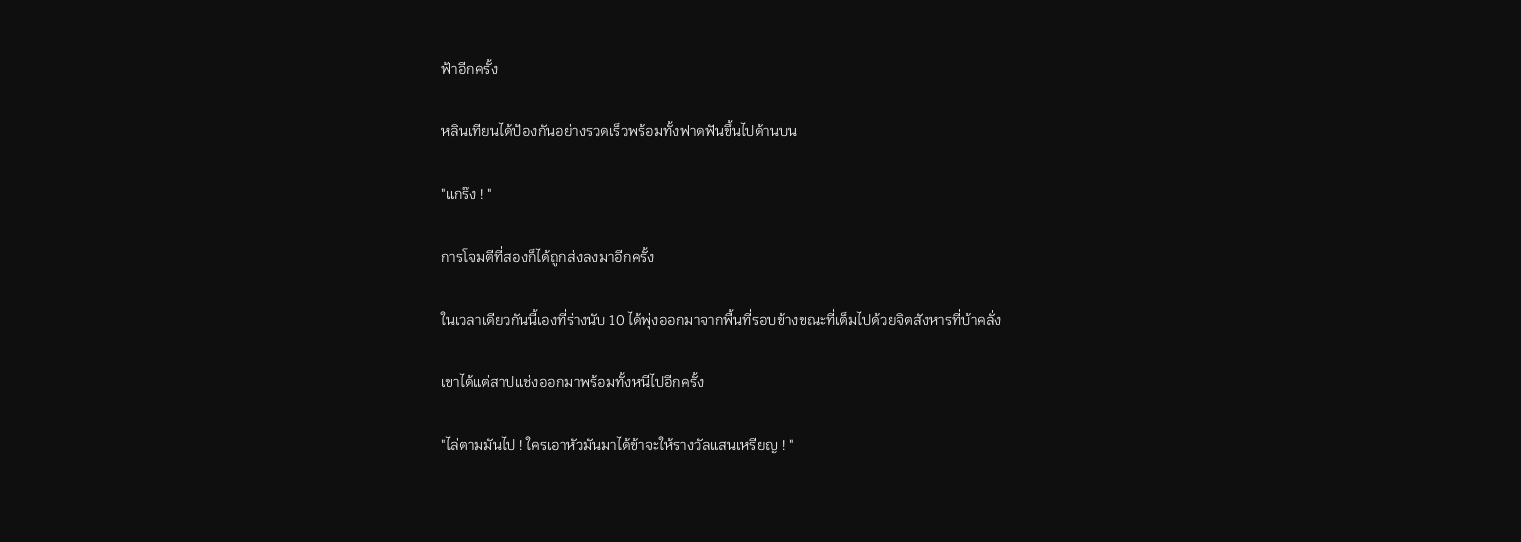ฟ้าอีกครั้ง

หลินเทียนได้ป้องกันอย่างรวดเร็วพร้อมทั้งฟาดฟันขึ้นไปด้านบน

"แกร๊ง ! "

การโจมตีที่สองก็ได้ถูกส่งลงมาอีกครั้ง

ในเวลาเดียวกันนี้เองที่ร่างนับ 10 ได้พุ่งออกมาจากพื้นที่รอบข้างขณะที่เต็มไปด้วยจิตสังหารที่บ้าคลั่ง

เขาได้แต่สาปแช่งออกมาพร้อมทั้งหนีไปอีกครั้ง

"ไล่ตามมันไป ! ใครเอาหัวมันมาได้ข้าจะให้รางวัลแสนเหรียญ ! "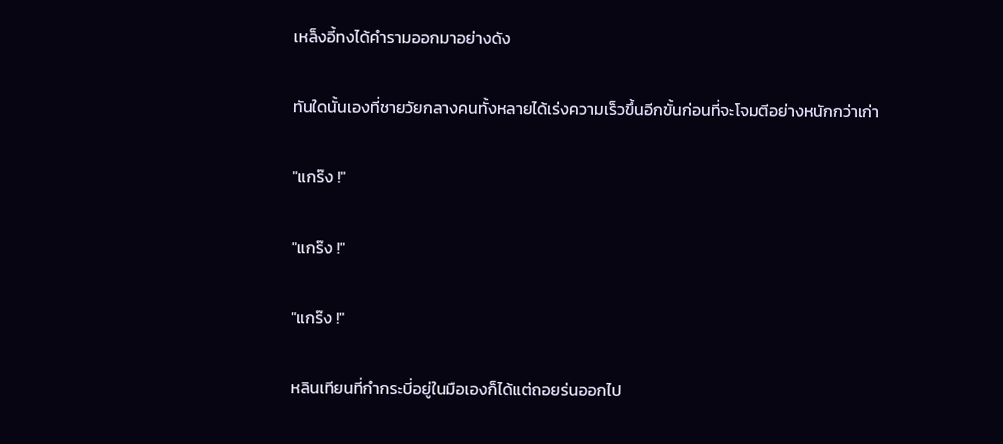เหล็งอี้ทงได้คำรามออกมาอย่างดัง

ทันใดนั้นเองที่ชายวัยกลางคนทั้งหลายได้เร่งความเร็วขึ้นอีกขั้นก่อนที่จะโจมตีอย่างหนักกว่าเก่า

"แกร๊ง !"

"แกร๊ง !"

"แกร๊ง !"

หลินเทียนที่กำกระบี่อยู่ในมือเองก็ได้แต่ถอยร่นออกไป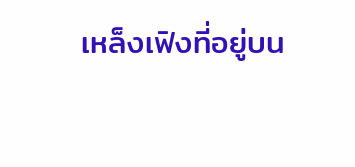เหล็งเฟิงที่อยู่บน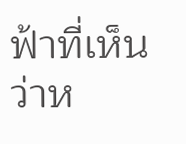ฟ้าที่เห็นว่าห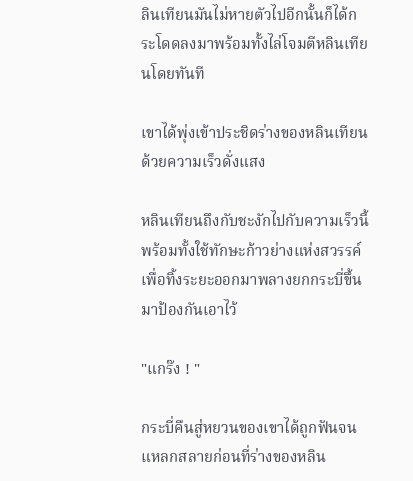ลินเทียนมันไม่หายตัวไปอีกนั้นก็ได้กระโดดลงมาพร้อมทั้งไล่โจมตีหลินเทียนโดยทันที

เขาได้พุ่งเข้าประชิดร่างของหลินเทียนด้วยความเร็วดั่งแสง

หลินเทียนถึงกับชะงักไปกับความเร็วนี้พร้อมทั้งใช้ทักษะก้าวย่างแห่งสวรรค์เพื่อทิ้งระยะออกมาพลางยกกระบี่ขึ้นมาป้องกันเอาไว้

"แกร๊ง ! "

กระบี่คืนสู่หยวนของเขาได้ถูกฟันจนแหลกสลายก่อนที่ร่างของหลิน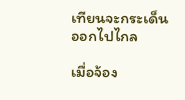เทียนจะกระเด็นออกไปไกล

เมื่อจ้อง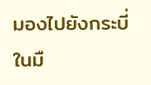มองไปยังกระบี่ในมื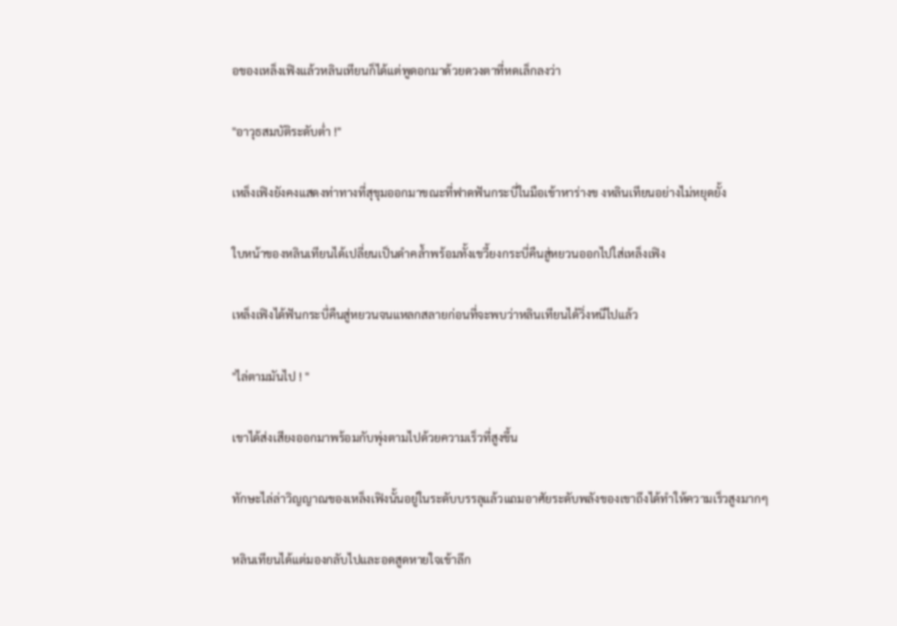อของเหล็งเฟิงแล้วหลินเทียนก็ได้แต่พูดอกมาด้วยดวงตาที่หดเล็กลงว่า

"อาวุธสมบัติระดับต่ำ !"

เหล็งเฟิงยังคงแสดงท่าทางที่สุขุมออกมาขณะที่ฟาดฟันกระบี่ในมือเข้าหาร่างข งหลินเทียนอย่างไม่หยุดยั้ง

ใบหน้าของหลินเทียนได้เปลี่ยนเป็นดำคล้ำพร้อมทั้งเขวี้ยงกระบี่คืนสู่หยวนออกไปใส่เหล็งเฟิง

เหล็งเฟิงได้ฟันกระบี่คืนสู่หยวนจนแหลกสลายก่อนที่จะพบว่าหลินเทียนได้วิ่งหนีไปแล้ว

"ไล่ตามมันไป ! "

เขาได้ส่งเสียงออกมาพร้อมกับพุ่งตามไปด้วยความเร็วที่สูงขึ้น

ทักษะไล่ล่าวิญญาณของเหล็งเฟิงนั้นอยู่ในระดับบรรลุแล้วแถมอาศัยระดับพลังของเขาถึงได้ทำให้ความเร็วสูงมากๆ

หลินเทียนได้แต่มองกลับไปและอดสูดหายใจเข้าลึก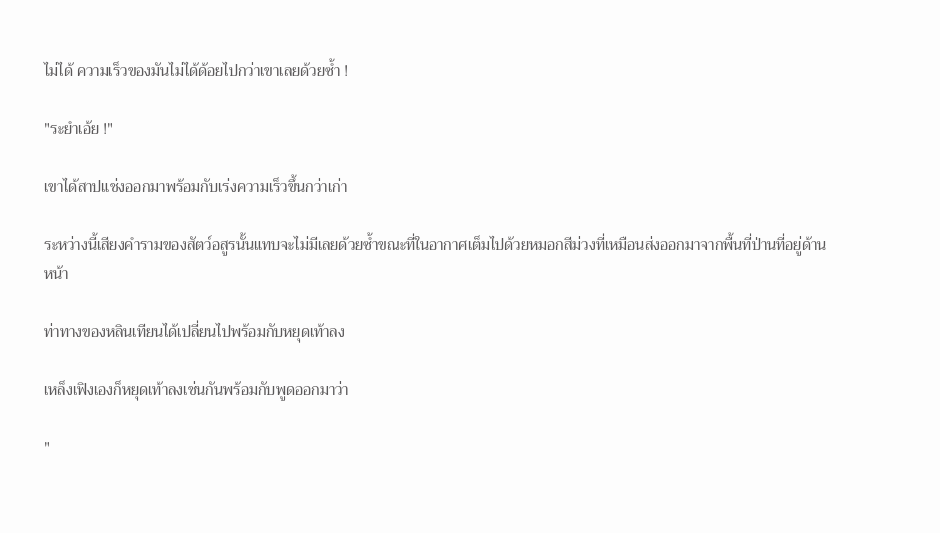ไม่ได้ ความเร็วของมันไม่ได้ด้อยไปกว่าเขาเลยด้วยซ้ำ !

"ระยำเอ้ย !"

เขาได้สาปแช่งออกมาพร้อมกับเร่งความเร็วขึ้นกว่าเก่า

ระหว่างนี้เสียงคำรามของสัตว์อสูรนั้นแทบจะไม่มีเลยด้วยซ้ำขณะที่ในอากาศเต็มไปด้วยหมอกสีม่วงที่เหมือนส่งออกมาจากพื้นที่ป่านที่อยู่ด้านหน้า

ท่าทางของหลินเทียนได้เปลี่ยนไปพร้อมกับหยุดเท้าลง

เหล็งเฟิงเองก็หยุดเท้าลงเช่นกันพร้อมกับพูดออกมาว่า

"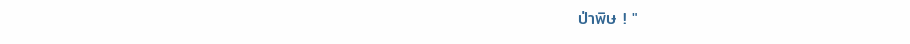ป่าพิษ ! "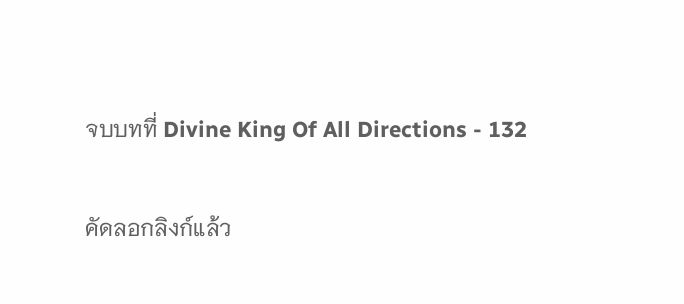จบบทที่ Divine King Of All Directions - 132

คัดลอกลิงก์แล้ว